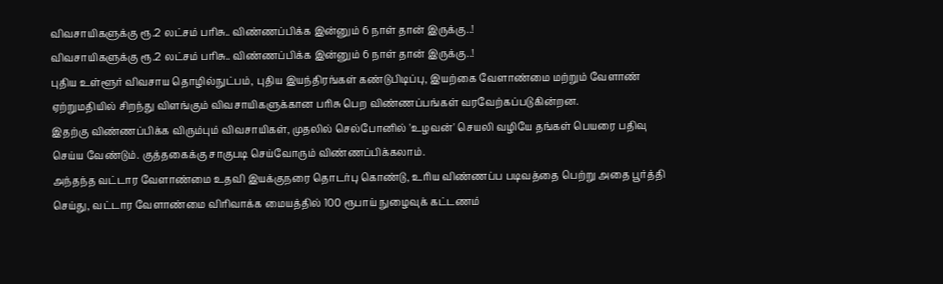விவசாயிகளுக்கு ரூ.2 லட்சம் பரிசு.. விண்ணப்பிக்க இன்னும் 6 நாள் தான் இருக்கு..!
விவசாயிகளுக்கு ரூ.2 லட்சம் பரிசு.. விண்ணப்பிக்க இன்னும் 6 நாள் தான் இருக்கு..!
புதிய உள்ளூர் விவசாய தொழில்நுட்பம், புதிய இயந்திரங்கள் கண்டுபிடிப்பு, இயற்கை வேளாண்மை மற்றும் வேளாண் ஏற்றுமதியில் சிறந்து விளங்கும் விவசாயிகளுக்கான பரிசு பெற விண்ணப்பங்கள் வரவேற்கப்படுகின்றன.
இதற்கு விண்ணப்பிக்க விரும்பும் விவசாயிகள், முதலில் செல்போனில் 'உழவன்' செயலி வழியே தங்கள் பெயரை பதிவு செய்ய வேண்டும். குத்தகைக்கு சாகுபடி செய்வோரும் விண்ணப்பிக்கலாம்.
அந்தந்த வட்டார வேளாண்மை உதவி இயக்குநரை தொடர்பு கொண்டு, உரிய விண்ணப்ப படிவத்தை பெற்று அதை பூர்த்தி செய்து, வட்டார வேளாண்மை விரிவாக்க மையத்தில் 100 ரூபாய் நுழைவுக் கட்டணம்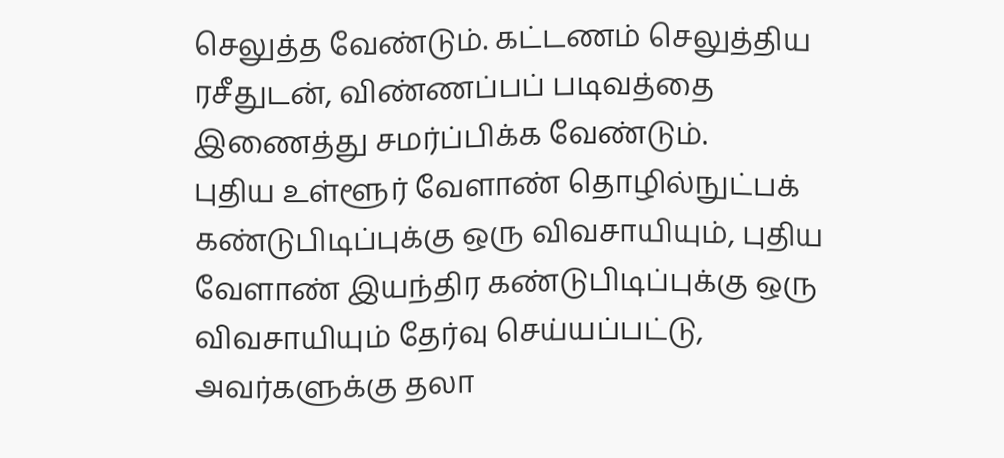செலுத்த வேண்டும். கட்டணம் செலுத்திய ரசீதுடன், விண்ணப்பப் படிவத்தை இணைத்து சமர்ப்பிக்க வேண்டும்.
புதிய உள்ளூர் வேளாண் தொழில்நுட்பக் கண்டுபிடிப்புக்கு ஒரு விவசாயியும், புதிய வேளாண் இயந்திர கண்டுபிடிப்புக்கு ஒரு விவசாயியும் தேர்வு செய்யப்பட்டு, அவர்களுக்கு தலா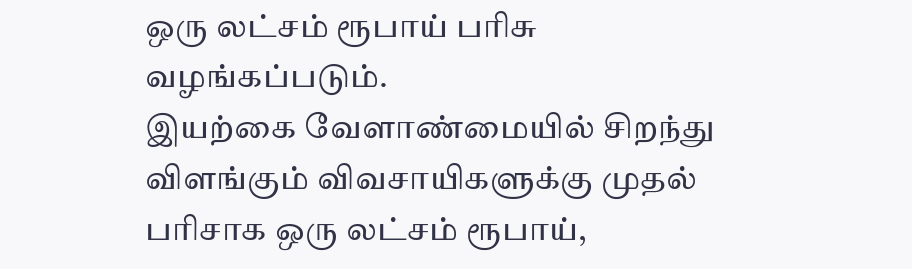ஒரு லட்சம் ரூபாய் பரிசு வழங்கப்படும்.
இயற்கை வேளாண்மையில் சிறந்து விளங்கும் விவசாயிகளுக்கு முதல் பரிசாக ஒரு லட்சம் ரூபாய்,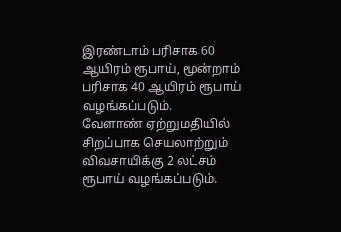இரண்டாம் பரிசாக 60 ஆயிரம் ரூபாய், மூன்றாம் பரிசாக 40 ஆயிரம் ரூபாய் வழங்கப்படும்.
வேளாண் ஏற்றுமதியில் சிறப்பாக செயலாற்றும் விவசாயிக்கு 2 லட்சம் ரூபாய் வழங்கப்படும்.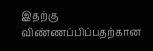இதற்கு விண்ணப்பிப்பதற்கான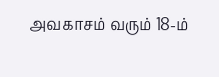அவகாசம் வரும் 18-ம்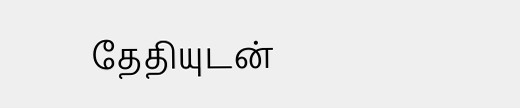தேதியுடன்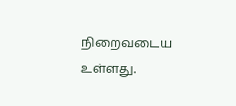நிறைவடைய உள்ளது.